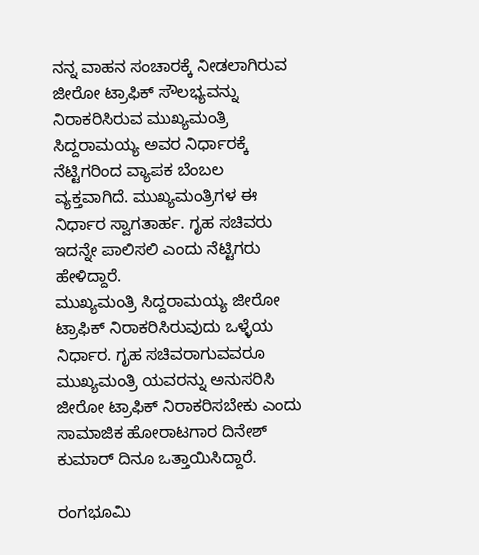ನನ್ನ ವಾಹನ ಸಂಚಾರಕ್ಕೆ ನೀಡಲಾಗಿರುವ ಜೀರೋ ಟ್ರಾಫಿಕ್ ಸೌಲಭ್ಯವನ್ನು ನಿರಾಕರಿಸಿರುವ ಮುಖ್ಯಮಂತ್ರಿ ಸಿದ್ದರಾಮಯ್ಯ ಅವರ ನಿರ್ಧಾರಕ್ಕೆ ನೆಟ್ಟಿಗರಿಂದ ವ್ಯಾಪಕ ಬೆಂಬಲ ವ್ಯಕ್ತವಾಗಿದೆ. ಮುಖ್ಯಮಂತ್ರಿಗಳ ಈ ನಿರ್ಧಾರ ಸ್ವಾಗತಾರ್ಹ. ಗೃಹ ಸಚಿವರು ಇದನ್ನೇ ಪಾಲಿಸಲಿ ಎಂದು ನೆಟ್ಟಿಗರು ಹೇಳಿದ್ದಾರೆ.
ಮುಖ್ಯಮಂತ್ರಿ ಸಿದ್ದರಾಮಯ್ಯ ಜೀರೋ ಟ್ರಾಫಿಕ್ ನಿರಾಕರಿಸಿರುವುದು ಒಳ್ಳೆಯ ನಿರ್ಧಾರ. ಗೃಹ ಸಚಿವರಾಗುವವರೂ ಮುಖ್ಯಮಂತ್ರಿ ಯವರನ್ನು ಅನುಸರಿಸಿ ಜೀರೋ ಟ್ರಾಫಿಕ್ ನಿರಾಕರಿಸಬೇಕು ಎಂದು ಸಾಮಾಜಿಕ ಹೋರಾಟಗಾರ ದಿನೇಶ್ ಕುಮಾರ್ ದಿನೂ ಒತ್ತಾಯಿಸಿದ್ದಾರೆ.

ರಂಗಭೂಮಿ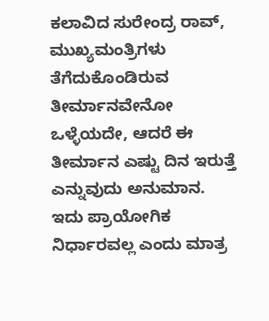ಕಲಾವಿದ ಸುರೇಂದ್ರ ರಾವ್, ಮುಖ್ಯಮಂತ್ರಿಗಳು ತೆಗೆದುಕೊಂಡಿರುವ ತೀರ್ಮಾನವೇನೋ ಒಳ್ಳೆಯದೇ, ಆದರೆ ಈ ತೀರ್ಮಾನ ಎಷ್ಟು ದಿನ ಇರುತ್ತೆ ಎನ್ನುವುದು ಅನುಮಾನ. ಇದು ಪ್ರಾಯೋಗಿಕ ನಿರ್ಧಾರವಲ್ಲ ಎಂದು ಮಾತ್ರ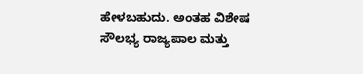ಹೇಳಬಹುದು. ಅಂತಹ ವಿಶೇಷ ಸೌಲಭ್ಯ ರಾಜ್ಯಪಾಲ ಮತ್ತು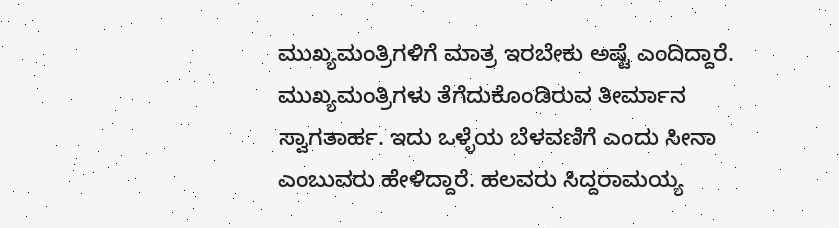ಮುಖ್ಯಮಂತ್ರಿಗಳಿಗೆ ಮಾತ್ರ ಇರಬೇಕು ಅಷ್ಟೆ ಎಂದಿದ್ದಾರೆ.
ಮುಖ್ಯಮಂತ್ರಿಗಳು ತೆಗೆದುಕೊಂಡಿರುವ ತೀರ್ಮಾನ ಸ್ವಾಗತಾರ್ಹ. ಇದು ಒಳ್ಳೆಯ ಬೆಳವಣಿಗೆ ಎಂದು ಸೀನಾ ಎಂಬುವರು ಹೇಳಿದ್ದಾರೆ. ಹಲವರು ಸಿದ್ದರಾಮಯ್ಯ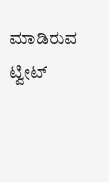ಮಾಡಿರುವ ಟ್ವೀಟ್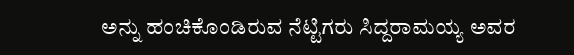ಅನ್ನು ಹಂಚಿಕೊಂಡಿರುವ ನೆಟ್ಟಿಗರು ಸಿದ್ದರಾಮಯ್ಯ ಅವರ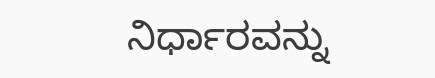ನಿರ್ಧಾರವನ್ನು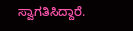ಸ್ವಾಗತಿಸಿದ್ದಾರೆ.